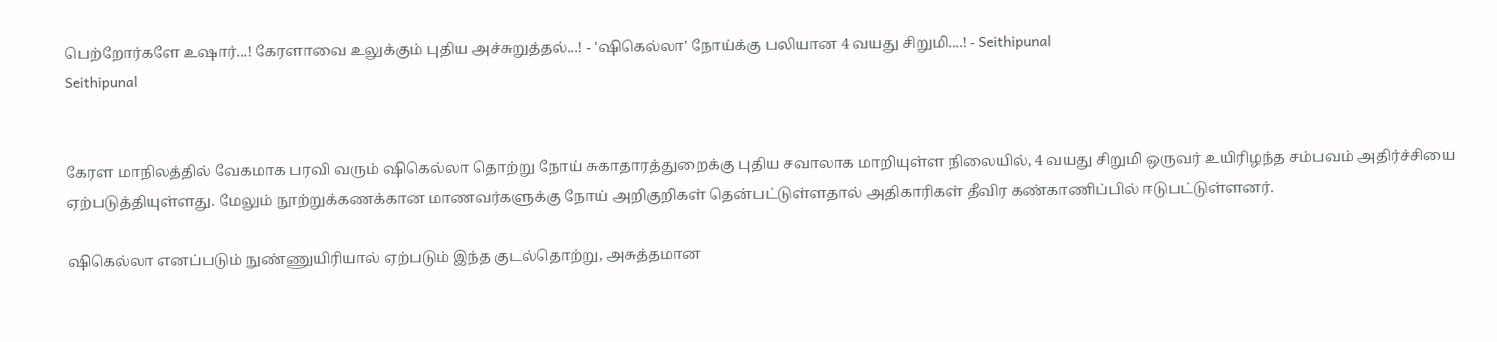பெற்றோர்களே உஷார்...! கேரளாவை உலுக்கும் புதிய அச்சுறுத்தல்...! - 'ஷிகெல்லா' நோய்க்கு பலியான 4 வயது சிறுமி....! - Seithipunal
Seithipunal


கேரள மாநிலத்தில் வேகமாக பரவி வரும் ஷிகெல்லா தொற்று நோய் சுகாதாரத்துறைக்கு புதிய சவாலாக மாறியுள்ள நிலையில், 4 வயது சிறுமி ஒருவர் உயிரிழந்த சம்பவம் அதிர்ச்சியை ஏற்படுத்தியுள்ளது. மேலும் நூற்றுக்கணக்கான மாணவர்களுக்கு நோய் அறிகுறிகள் தென்பட்டுள்ளதால் அதிகாரிகள் தீவிர கண்காணிப்பில் ஈடுபட்டுள்ளனர்.

ஷிகெல்லா எனப்படும் நுண்ணுயிரியால் ஏற்படும் இந்த குடல்தொற்று, அசுத்தமான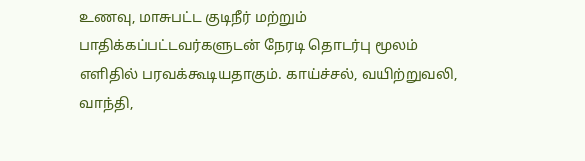உணவு, மாசுபட்ட குடிநீர் மற்றும் பாதிக்கப்பட்டவர்களுடன் நேரடி தொடர்பு மூலம் எளிதில் பரவக்கூடியதாகும். காய்ச்சல், வயிற்றுவலி, வாந்தி,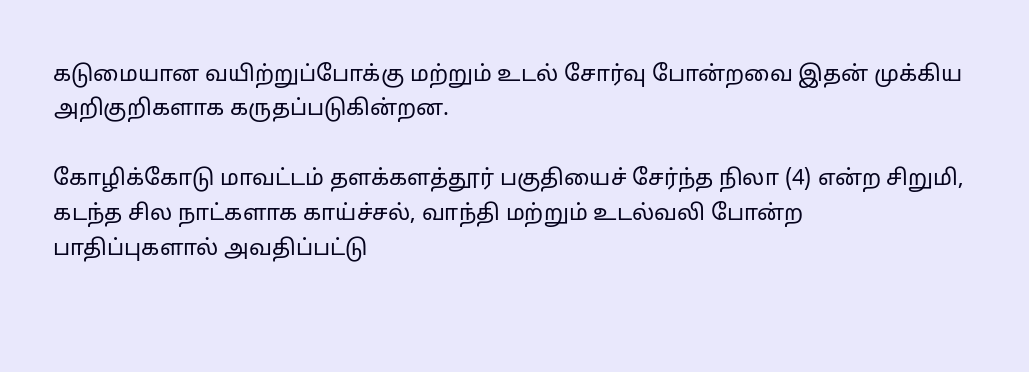கடுமையான வயிற்றுப்போக்கு மற்றும் உடல் சோர்வு போன்றவை இதன் முக்கிய அறிகுறிகளாக கருதப்படுகின்றன.

கோழிக்கோடு மாவட்டம் தளக்களத்தூர் பகுதியைச் சேர்ந்த நிலா (4) என்ற சிறுமி, கடந்த சில நாட்களாக காய்ச்சல், வாந்தி மற்றும் உடல்வலி போன்ற பாதிப்புகளால் அவதிப்பட்டு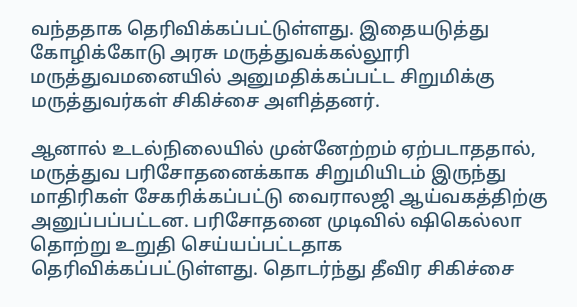வந்ததாக தெரிவிக்கப்பட்டுள்ளது. இதையடுத்து கோழிக்கோடு அரசு மருத்துவக்கல்லூரி மருத்துவமனையில் அனுமதிக்கப்பட்ட சிறுமிக்கு மருத்துவர்கள் சிகிச்சை அளித்தனர்.

ஆனால் உடல்நிலையில் முன்னேற்றம் ஏற்படாததால், மருத்துவ பரிசோதனைக்காக சிறுமியிடம் இருந்து மாதிரிகள் சேகரிக்கப்பட்டு வைராலஜி ஆய்வகத்திற்கு அனுப்பப்பட்டன. பரிசோதனை முடிவில் ஷிகெல்லா தொற்று உறுதி செய்யப்பட்டதாக தெரிவிக்கப்பட்டுள்ளது. தொடர்ந்து தீவிர சிகிச்சை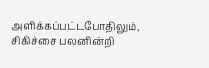அளிக்கப்பட்டபோதிலும், சிகிச்சை பலனின்றி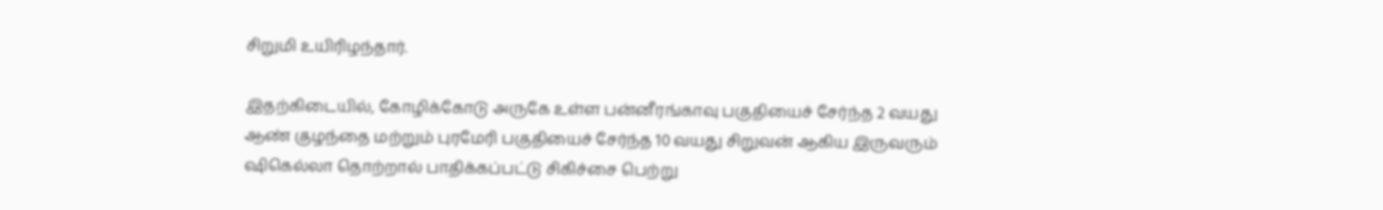சிறுமி உயிரிழந்தார்.

இதற்கிடையில், கோழிக்கோடு அருகே உள்ள பன்னீரங்காவு பகுதியைச் சேர்ந்த 2 வயது ஆண் குழந்தை மற்றும் புரமேரி பகுதியைச் சேர்ந்த 10 வயது சிறுவன் ஆகிய இருவரும் ஷிகெல்லா தொற்றால் பாதிக்கப்பட்டு சிகிச்சை பெற்று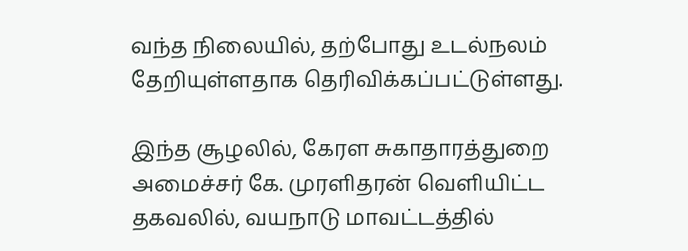வந்த நிலையில், தற்போது உடல்நலம் தேறியுள்ளதாக தெரிவிக்கப்பட்டுள்ளது.

இந்த சூழலில், கேரள சுகாதாரத்துறை அமைச்சர் கே. முரளிதரன் வெளியிட்ட தகவலில், வயநாடு மாவட்டத்தில்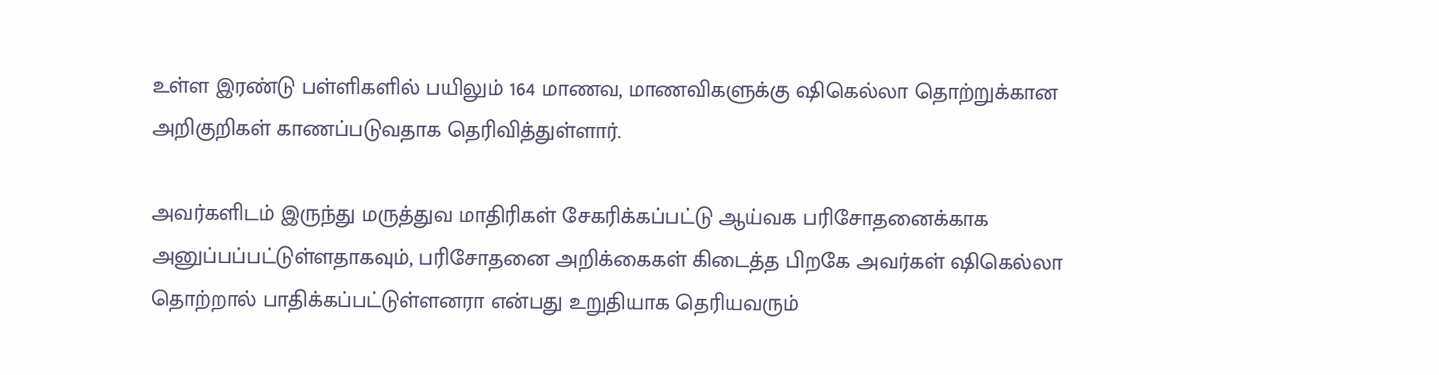உள்ள இரண்டு பள்ளிகளில் பயிலும் 164 மாணவ, மாணவிகளுக்கு ஷிகெல்லா தொற்றுக்கான அறிகுறிகள் காணப்படுவதாக தெரிவித்துள்ளார்.

அவர்களிடம் இருந்து மருத்துவ மாதிரிகள் சேகரிக்கப்பட்டு ஆய்வக பரிசோதனைக்காக அனுப்பப்பட்டுள்ளதாகவும், பரிசோதனை அறிக்கைகள் கிடைத்த பிறகே அவர்கள் ஷிகெல்லா தொற்றால் பாதிக்கப்பட்டுள்ளனரா என்பது உறுதியாக தெரியவரும்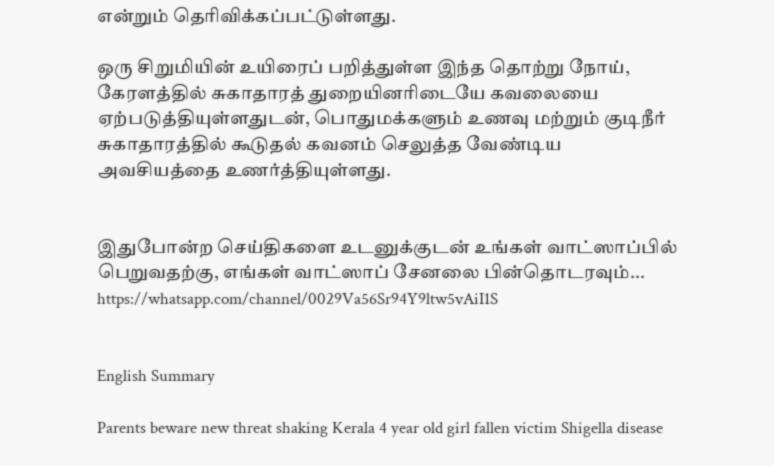என்றும் தெரிவிக்கப்பட்டுள்ளது.

ஒரு சிறுமியின் உயிரைப் பறித்துள்ள இந்த தொற்று நோய், கேரளத்தில் சுகாதாரத் துறையினரிடையே கவலையை ஏற்படுத்தியுள்ளதுடன், பொதுமக்களும் உணவு மற்றும் குடிநீர் சுகாதாரத்தில் கூடுதல் கவனம் செலுத்த வேண்டிய அவசியத்தை உணர்த்தியுள்ளது.


இதுபோன்ற செய்திகளை உடனுக்குடன் உங்கள் வாட்ஸாப்பில் பெறுவதற்கு, எங்கள் வாட்ஸாப் சேனலை பின்தொடரவும்... https://whatsapp.com/channel/0029Va56Sr94Y9ltw5vAiI1S


English Summary

Parents beware new threat shaking Kerala 4 year old girl fallen victim Shigella disease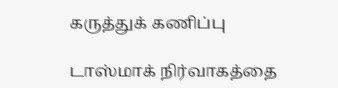கருத்துக் கணிப்பு

டாஸ்மாக் நிர்வாகத்தை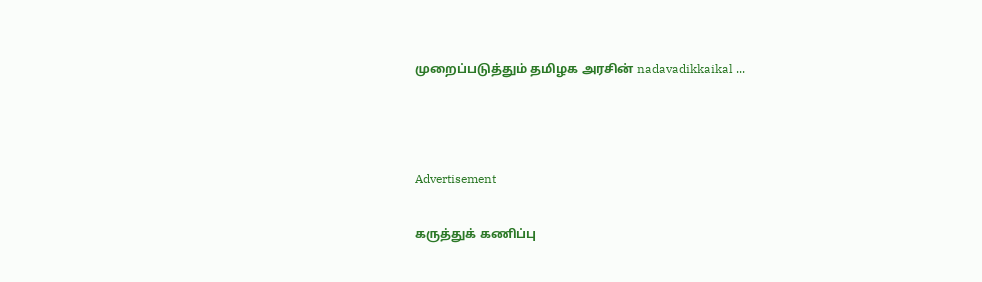முறைப்படுத்தும் தமிழக அரசின் nadavadikkaikal ...



Advertisement

கருத்துக் கணிப்பு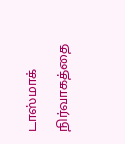டாஸ்மாக் நிர்வாகத்தை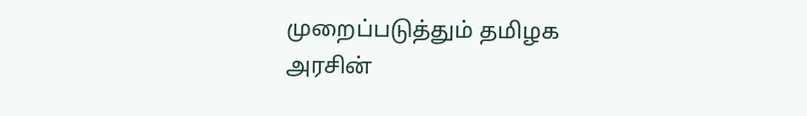முறைப்படுத்தும் தமிழக அரசின்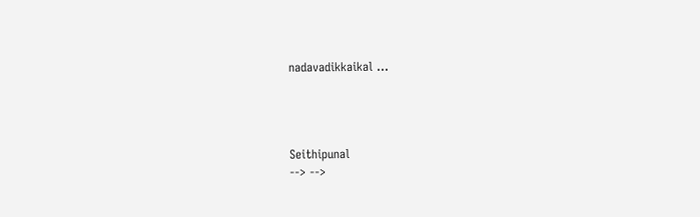nadavadikkaikal ...




Seithipunal
--> -->